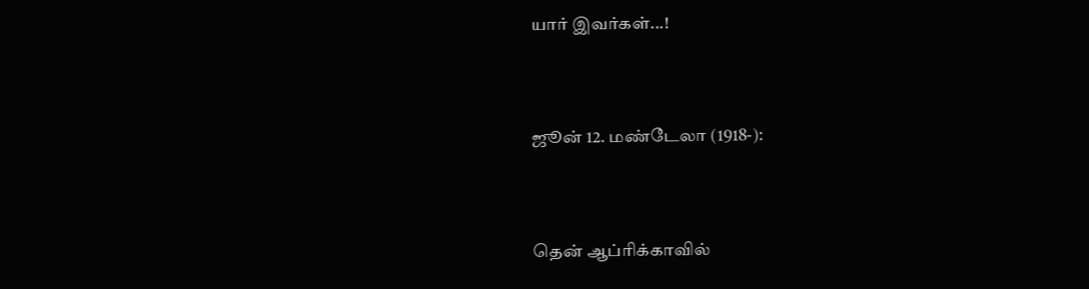யார் இவர்கள்...!



ஜூன் 12. மண்டேலா (1918-):



தென் ஆப்ரிக்காவில்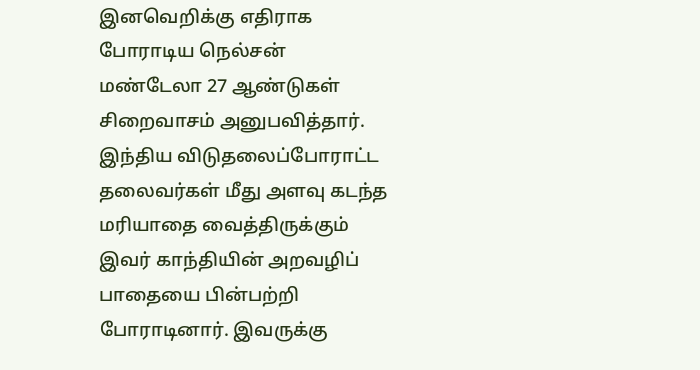இனவெறிக்கு எதிராக போராடிய நெல்சன் மண்டேலா 27 ஆண்டுகள் சிறைவாசம் அனுபவித்தார். இந்திய விடுதலைப்போராட்ட தலைவர்கள் மீது அளவு கடந்த மரியாதை வைத்திருக்கும் இவர் காந்தியின் அறவழிப் பாதையை பின்பற்றி போராடினார். இவருக்கு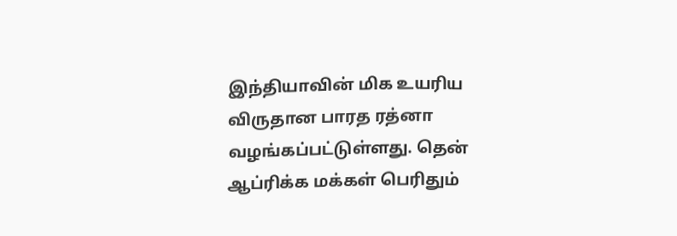இந்தியாவின் மிக உயரிய விருதான பாரத ரத்னா வழங்கப்பட்டுள்ளது. தென் ஆப்ரிக்க மக்கள் பெரிதும்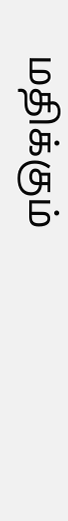மதிக்கும்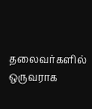தலைவர்களில் ஒருவராக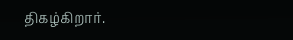திகழ்கிறார்.